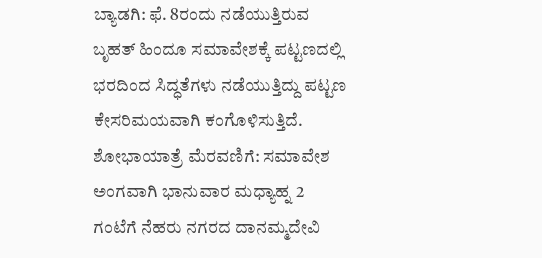ಬ್ಯಾಡಗಿ: ಫೆ. 8ರಂದು ನಡೆಯುತ್ತಿರುವ ಬೃಹತ್ ಹಿಂದೂ ಸಮಾವೇಶಕ್ಕೆ ಪಟ್ಟಣದಲ್ಲಿ ಭರದಿಂದ ಸಿದ್ಧತೆಗಳು ನಡೆಯುತ್ತಿದ್ದು ಪಟ್ಟಣ ಕೇಸರಿಮಯವಾಗಿ ಕಂಗೊಳಿಸುತ್ತಿದೆ.
ಶೋಭಾಯಾತ್ರೆ ಮೆರವಣಿಗೆ: ಸಮಾವೇಶ ಅಂಗವಾಗಿ ಭಾನುವಾರ ಮಧ್ಯಾಹ್ನ 2 ಗಂಟೆಗೆ ನೆಹರು ನಗರದ ದಾನಮ್ಮದೇವಿ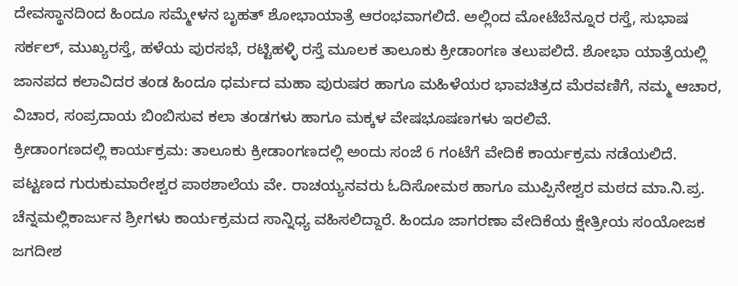ದೇವಸ್ಥಾನದಿಂದ ಹಿಂದೂ ಸಮ್ಮೇಳನ ಬೃಹತ್ ಶೋಭಾಯಾತ್ರೆ ಆರಂಭವಾಗಲಿದೆ. ಅಲ್ಲಿಂದ ಮೋಟೆಬೆನ್ನೂರ ರಸ್ತೆ, ಸುಭಾಷ ಸರ್ಕಲ್, ಮುಖ್ಯರಸ್ತೆ, ಹಳೆಯ ಪುರಸಭೆ, ರಟ್ಟಿಹಳ್ಳಿ ರಸ್ತೆ ಮೂಲಕ ತಾಲೂಕು ಕ್ರೀಡಾಂಗಣ ತಲುಪಲಿದೆ. ಶೋಭಾ ಯಾತ್ರೆಯಲ್ಲಿ ಜಾನಪದ ಕಲಾವಿದರ ತಂಡ ಹಿಂದೂ ಧರ್ಮದ ಮಹಾ ಪುರುಷರ ಹಾಗೂ ಮಹಿಳೆಯರ ಭಾವಚಿತ್ರದ ಮೆರವಣಿಗೆ, ನಮ್ಮ ಆಚಾರ, ವಿಚಾರ, ಸಂಪ್ರದಾಯ ಬಿಂಬಿಸುವ ಕಲಾ ತಂಡಗಳು ಹಾಗೂ ಮಕ್ಕಳ ವೇಷಭೂಷಣಗಳು ಇರಲಿವೆ.
ಕ್ರೀಡಾಂಗಣದಲ್ಲಿ ಕಾರ್ಯಕ್ರಮ: ತಾಲೂಕು ಕ್ರೀಡಾಂಗಣದಲ್ಲಿ ಅಂದು ಸಂಜೆ 6 ಗಂಟೆಗೆ ವೇದಿಕೆ ಕಾರ್ಯಕ್ರಮ ನಡೆಯಲಿದೆ. ಪಟ್ಟಣದ ಗುರುಕುಮಾರೇಶ್ವರ ಪಾಠಶಾಲೆಯ ವೇ. ರಾಚಯ್ಯನವರು ಓದಿಸೋಮಠ ಹಾಗೂ ಮುಪ್ಪಿನೇಶ್ವರ ಮಠದ ಮಾ.ನಿ.ಪ್ರ. ಚೆನ್ನಮಲ್ಲಿಕಾರ್ಜುನ ಶ್ರೀಗಳು ಕಾರ್ಯಕ್ರಮದ ಸಾನ್ನಿಧ್ಯ ವಹಿಸಲಿದ್ದಾರೆ. ಹಿಂದೂ ಜಾಗರಣಾ ವೇದಿಕೆಯ ಕ್ಷೇತ್ರೀಯ ಸಂಯೋಜಕ ಜಗದೀಶ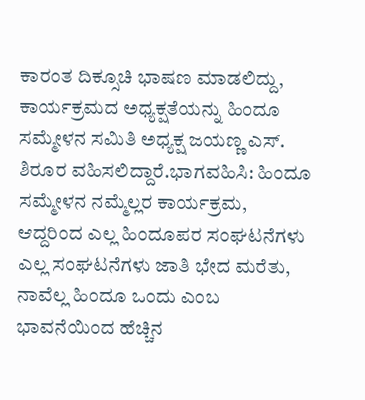ಕಾರಂತ ದಿಕ್ಸೂಚಿ ಭಾಷಣ ಮಾಡಲಿದ್ದು, ಕಾರ್ಯಕ್ರಮದ ಅಧ್ಯಕ್ಷತೆಯನ್ನು ಹಿಂದೂ ಸಮ್ಮೇಳನ ಸಮಿತಿ ಅಧ್ಯಕ್ಷ ಜಯಣ್ಣ ಎಸ್. ಶಿರೂರ ವಹಿಸಲಿದ್ದಾರೆ.ಭಾಗವಹಿಸಿ: ಹಿಂದೂ ಸಮ್ಮೇಳನ ನಮ್ಮೆಲ್ಲರ ಕಾರ್ಯಕ್ರಮ, ಆದ್ದರಿಂದ ಎಲ್ಲ ಹಿಂದೂಪರ ಸಂಘಟನೆಗಳು ಎಲ್ಲ ಸಂಘಟನೆಗಳು ಜಾತಿ ಭೇದ ಮರೆತು, ನಾವೆಲ್ಲ ಹಿಂದೂ ಒಂದು ಎಂಬ ಭಾವನೆಯಿಂದ ಹೆಚ್ಚಿನ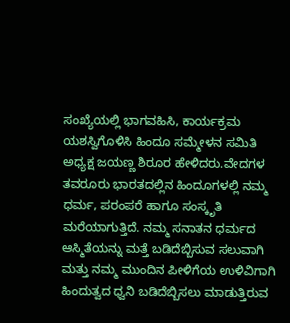ಸಂಖ್ಯೆಯಲ್ಲಿ ಭಾಗವಹಿಸಿ, ಕಾರ್ಯಕ್ರಮ ಯಶಸ್ವಿಗೊಳಿಸಿ ಹಿಂದೂ ಸಮ್ಮೇಳನ ಸಮಿತಿ ಅಧ್ಯಕ್ಷ ಜಯಣ್ಣ ಶಿರೂರ ಹೇಳಿದರು.ವೇದಗಳ ತವರೂರು ಭಾರತದಲ್ಲಿನ ಹಿಂದೂಗಳಲ್ಲಿ ನಮ್ಮ ಧರ್ಮ, ಪರಂಪರೆ ಹಾಗೂ ಸಂಸ್ಕೃತಿ ಮರೆಯಾಗುತ್ತಿದೆ. ನಮ್ಮ ಸನಾತನ ಧರ್ಮದ ಆಸ್ಮಿತೆಯನ್ನು ಮತ್ತೆ ಬಡಿದೆಬ್ಬಿಸುವ ಸಲುವಾಗಿ ಮತ್ತು ನಮ್ಮ ಮುಂದಿನ ಪೀಳಿಗೆಯ ಉಳಿವಿಗಾಗಿ ಹಿಂದುತ್ವದ ಧ್ವನಿ ಬಡಿದೆಬ್ಬಿಸಲು ಮಾಡುತ್ತಿರುವ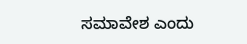ಸಮಾವೇಶ ಎಂದು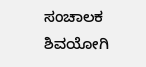ಸಂಚಾಲಕ ಶಿವಯೋಗಿ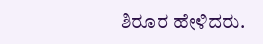ಶಿರೂರ ಹೇಳಿದರು.